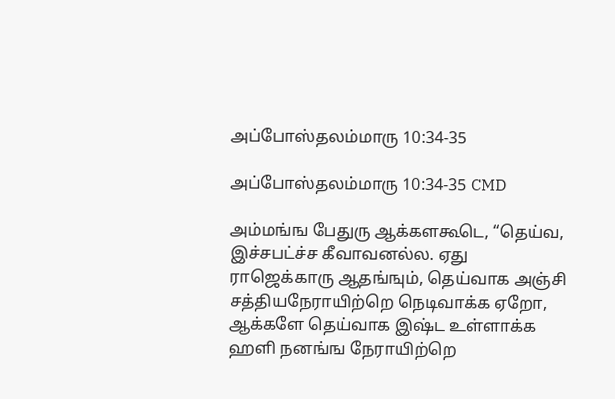அப்போஸ்தலம்மாரு 10:34-35

அப்போஸ்தலம்மாரு 10:34-35 CMD

அம்மங்ங பேதுரு ஆக்களகூடெ, “தெய்வ, இச்சபட்ச்ச கீவாவனல்ல. ஏது ராஜெக்காரு ஆதங்ஙும், தெய்வாக அஞ்சி சத்தியநேராயிற்றெ நெடிவாக்க ஏறோ, ஆக்களே தெய்வாக இஷ்ட உள்ளாக்க ஹளி நனங்ங நேராயிற்றெ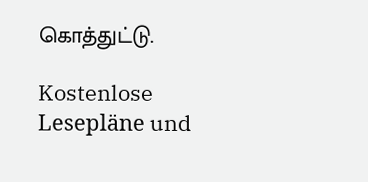கொத்துட்டு.

Kostenlose Lesepläne und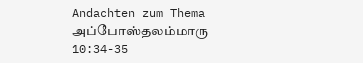Andachten zum Thema அப்போஸ்தலம்மாரு 10:34-35